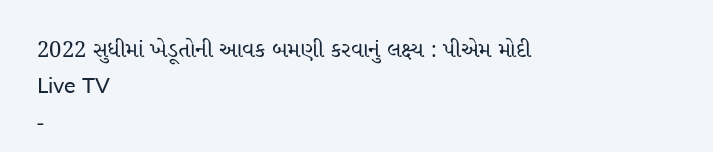2022 સુધીમાં ખેડૂતોની આવક બમણી કરવાનું લક્ષ્ય : પીએમ મોદી
Live TV
-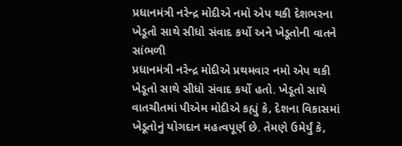પ્રધાનમંત્રી નરેન્દ્ર મોદીએ નમો એપ થકી દેશભરના ખેડૂતો સાથે સીધો સંવાદ કર્યો અને ખેડૂતોની વાતને સાંભળી
પ્રધાનમંત્રી નરેન્દ્ર મોદીએ પ્રથમવાર નમો એપ થકી ખેડૂતો સાથે સીધો સંવાદ કર્યો હતો. ખેડૂતો સાથે વાતચીતમાં પીએમ મોદીએ કહ્યું કે, દેશના વિકાસમાં ખેડૂતોનું યોગદાન મહત્વપૂર્ણ છે. તેમણે ઉમેર્યું કે,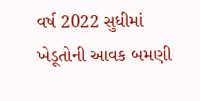વર્ષ 2022 સુધીમાં ખેડૂતોની આવક બમણી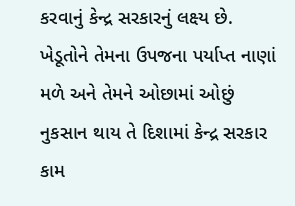કરવાનું કેન્દ્ર સરકારનું લક્ષ્ય છે.
ખેડૂતોને તેમના ઉપજના પર્યાપ્ત નાણાં મળે અને તેમને ઓછામાં ઓછું નુકસાન થાય તે દિશામાં કેન્દ્ર સરકાર કામ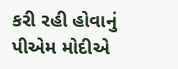કરી રહી હોવાનું પીએમ મોદીએ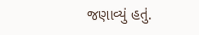જણાવ્યું હતું.